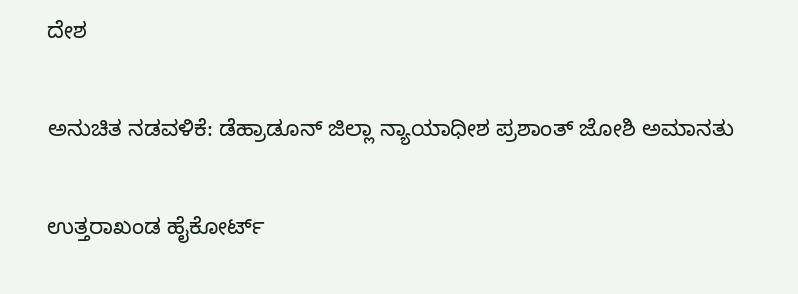ದೇಶ

ಅನುಚಿತ ನಡವಳಿಕೆ: ಡೆಹ್ರಾಡೂನ್ ಜಿಲ್ಲಾ ನ್ಯಾಯಾಧೀಶ ಪ್ರಶಾಂತ್ ಜೋಶಿ ಅಮಾನತು

ಉತ್ತರಾಖಂಡ ಹೈಕೋರ್ಟ್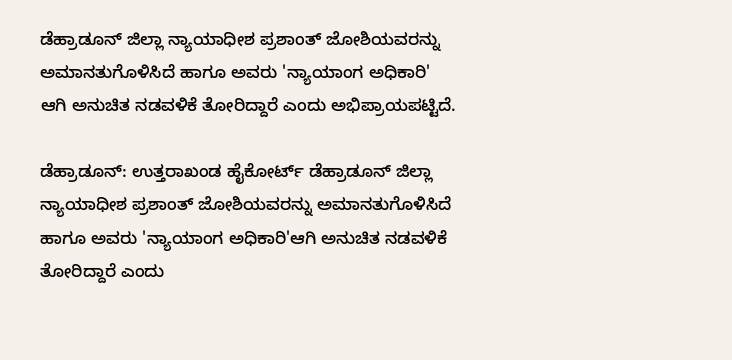ಡೆಹ್ರಾಡೂನ್ ಜಿಲ್ಲಾ ನ್ಯಾಯಾಧೀಶ ಪ್ರಶಾಂತ್ ಜೋಶಿಯವರನ್ನು ಅಮಾನತುಗೊಳಿಸಿದೆ ಹಾಗೂ ಅವರು 'ನ್ಯಾಯಾಂಗ ಅಧಿಕಾರಿ' ಆಗಿ ಅನುಚಿತ ನಡವಳಿಕೆ ತೋರಿದ್ದಾರೆ ಎಂದು ಅಭಿಪ್ರಾಯಪಟ್ಟಿದೆ.

ಡೆಹ್ರಾಡೂನ್: ಉತ್ತರಾಖಂಡ ಹೈಕೋರ್ಟ್ ಡೆಹ್ರಾಡೂನ್ ಜಿಲ್ಲಾ ನ್ಯಾಯಾಧೀಶ ಪ್ರಶಾಂತ್ ಜೋಶಿಯವರನ್ನು ಅಮಾನತುಗೊಳಿಸಿದೆ ಹಾಗೂ ಅವರು 'ನ್ಯಾಯಾಂಗ ಅಧಿಕಾರಿ'ಆಗಿ ಅನುಚಿತ ನಡವಳಿಕೆ ತೋರಿದ್ದಾರೆ ಎಂದು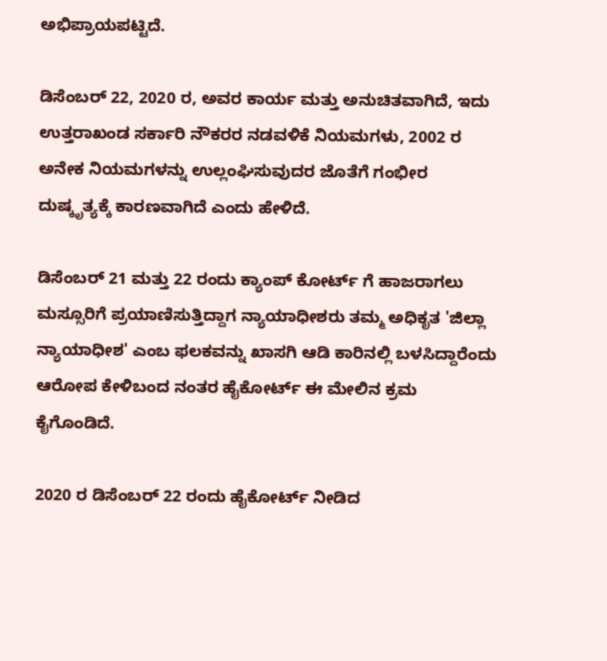ಅಭಿಪ್ರಾಯಪಟ್ಟಿದೆ.

ಡಿಸೆಂಬರ್ 22, 2020 ರ, ಅವರ ಕಾರ್ಯ ಮತ್ತು ಅನುಚಿತವಾಗಿದೆ, ಇದು ಉತ್ತರಾಖಂಡ ಸರ್ಕಾರಿ ನೌಕರರ ನಡವಳಿಕೆ ನಿಯಮಗಳು, 2002 ರ ಅನೇಕ ನಿಯಮಗಳನ್ನು ಉಲ್ಲಂಘಿಸುವುದರ ಜೊತೆಗೆ ಗಂಭೀರ ದುಷ್ಕೃತ್ಯಕ್ಕೆ ಕಾರಣವಾಗಿದೆ ಎಂದು ಹೇಳಿದೆ.

ಡಿಸೆಂಬರ್ 21 ಮತ್ತು 22 ರಂದು ಕ್ಯಾಂಪ್ ಕೋರ್ಟ್ ಗೆ ಹಾಜರಾಗಲು ಮಸ್ಸೂರಿಗೆ ಪ್ರಯಾಣಿಸುತ್ತಿದ್ದಾಗ ನ್ಯಾಯಾಧೀಶರು ತಮ್ಮ ಅಧಿಕೃತ 'ಜಿಲ್ಲಾ ನ್ಯಾಯಾಧೀಶ' ಎಂಬ ಫಲಕವನ್ನು ಖಾಸಗಿ ಆಡಿ ಕಾರಿನಲ್ಲಿ ಬಳಸಿದ್ದಾರೆಂದು ಆರೋಪ ಕೇಳಿಬಂದ ನಂತರ ಹೈಕೋರ್ಟ್ ಈ ಮೇಲಿನ ಕ್ರಮ ಕೈಗೊಂಡಿದೆ.

2020 ರ ಡಿಸೆಂಬರ್ 22 ರಂದು ಹೈಕೋರ್ಟ್ ನೀಡಿದ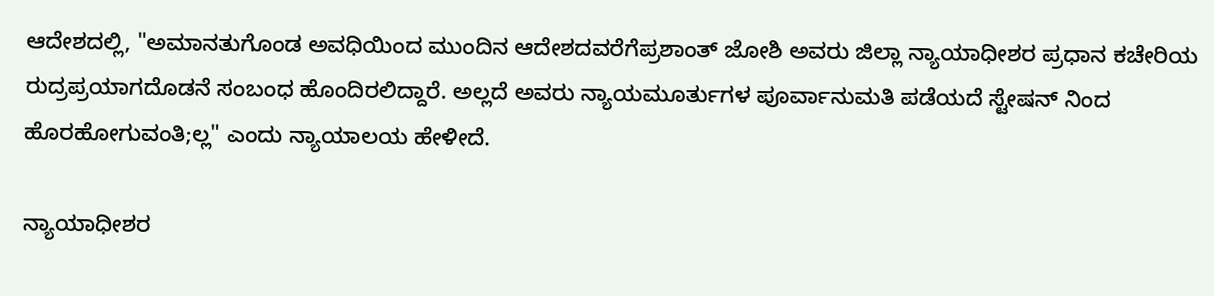ಆದೇಶದಲ್ಲಿ, "ಅಮಾನತುಗೊಂಡ ಅವಧಿಯಿಂದ ಮುಂದಿನ ಆದೇಶದವರೆಗೆಪ್ರಶಾಂತ್ ಜೋಶಿ ಅವರು ಜಿಲ್ಲಾ ನ್ಯಾಯಾಧೀಶರ ಪ್ರಧಾನ ಕಚೇರಿಯ ರುದ್ರಪ್ರಯಾಗದೊಡನೆ ಸಂಬಂಧ ಹೊಂದಿರಲಿದ್ದಾರೆ. ಅಲ್ಲದೆ ಅವರು ನ್ಯಾಯಮೂರ್ತುಗಳ ಪೂರ್ವಾನುಮತಿ ಪಡೆಯದೆ ಸ್ಟೇಷನ್ ನಿಂದ ಹೊರಹೋಗುವಂತಿ;ಲ್ಲ" ಎಂದು ನ್ಯಾಯಾಲಯ ಹೇಳೀದೆ.

ನ್ಯಾಯಾಧೀಶರ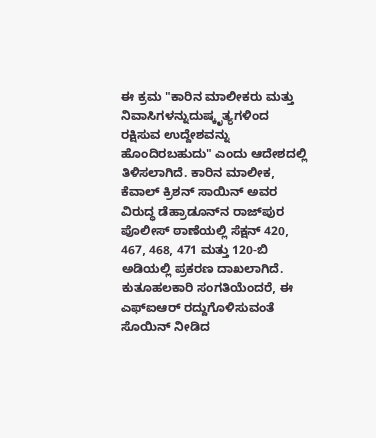ಈ ಕ್ರಮ "ಕಾರಿನ ಮಾಲೀಕರು ಮತ್ತು ನಿವಾಸಿಗಳನ್ನುದುಷ್ಕೃತ್ಯಗಳಿಂದ ರಕ್ಷಿಸುವ ಉದ್ದೇಶವನ್ನು ಹೊಂದಿರಬಹುದು" ಎಂದು ಆದೇಶದಲ್ಲಿ ತಿಳಿಸಲಾಗಿದೆ. ಕಾರಿನ ಮಾಲೀಕ, ಕೆವಾಲ್ ಕ್ರಿಶನ್ ಸಾಯಿನ್ ಅವರ ವಿರುದ್ಧ ಡೆಹ್ರಾಡೂನ್‌ನ ರಾಜ್‌ಪುರ ಪೊಲೀಸ್ ಠಾಣೆಯಲ್ಲಿ ಸೆಕ್ಷನ್ 420, 467, 468, 471 ಮತ್ತು 120-ಬಿ ಅಡಿಯಲ್ಲಿ ಪ್ರಕರಣ ದಾಖಲಾಗಿದೆ. ಕುತೂಹಲಕಾರಿ ಸಂಗತಿಯೆಂದರೆ, ಈ ಎಫ್‌ಐಆರ್ ರದ್ದುಗೊಳಿಸುವಂತೆ ಸೊಯಿನ್ ನೀಡಿದ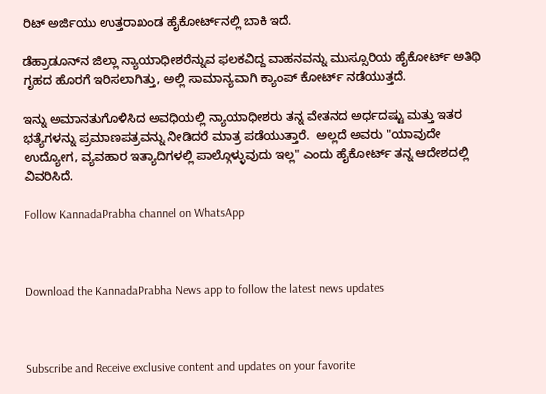ರಿಟ್ ಅರ್ಜಿಯು ಉತ್ತರಾಖಂಡ ಹೈಕೋರ್ಟ್‌ನಲ್ಲಿ ಬಾಕಿ ಇದೆ.

ಡೆಹ್ರಾಡೂನ್‌ನ ಜಿಲ್ಲಾ ನ್ಯಾಯಾಧೀಶರೆನ್ನುವ ಫಲಕವಿದ್ದ ವಾಹನವನ್ನು ಮುಸ್ಸೂರಿಯ ಹೈಕೋರ್ಟ್ ಅತಿಥಿ ಗೃಹದ ಹೊರಗೆ ಇರಿಸಲಾಗಿತ್ತು, ಅಲ್ಲಿ ಸಾಮಾನ್ಯವಾಗಿ ಕ್ಯಾಂಪ್ ಕೋರ್ಟ್ ನಡೆಯುತ್ತದೆ.

ಇನ್ನು ಅಮಾನತುಗೊಳಿಸಿದ ಅವಧಿಯಲ್ಲಿ ನ್ಯಾಯಾಧೀಶರು ತನ್ನ ವೇತನದ ಅರ್ಧದಷ್ಟು ಮತ್ತು ಇತರ ಭತ್ಯೆಗಳನ್ನು ಪ್ರಮಾಣಪತ್ರವನ್ನು ನೀಡಿದರೆ ಮಾತ್ರ ಪಡೆಯುತ್ತಾರೆ.  ಅಲ್ಲದೆ ಅವರು "ಯಾವುದೇ ಉದ್ಯೋಗ, ವ್ಯವಹಾರ ಇತ್ಯಾದಿಗಳಲ್ಲಿ ಪಾಲ್ಗೊಳ್ಳುವುದು ಇಲ್ಲ" ಎಂದು ಹೈಕೋರ್ಟ್ ತನ್ನ ಆದೇಶದಲ್ಲಿ ವಿವರಿಸಿದೆ.

Follow KannadaPrabha channel on WhatsApp



Download the KannadaPrabha News app to follow the latest news updates



Subscribe and Receive exclusive content and updates on your favorite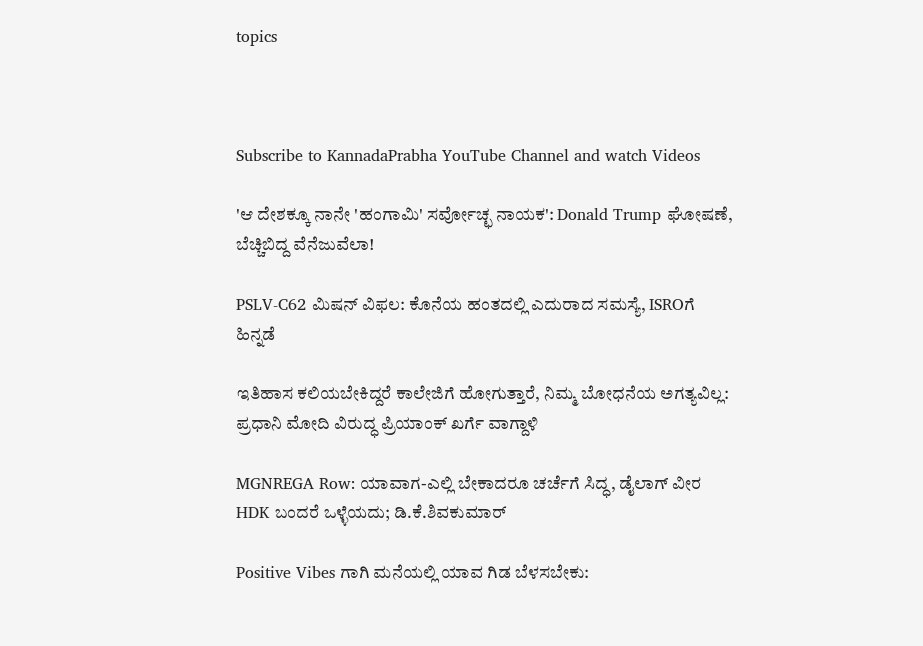topics



Subscribe to KannadaPrabha YouTube Channel and watch Videos

'ಆ ದೇಶಕ್ಕೂ ನಾನೇ 'ಹಂಗಾಮಿ' ಸರ್ವೋಚ್ಛ ನಾಯಕ': Donald Trump ಘೋಷಣೆ, ಬೆಚ್ಚಿಬಿದ್ದ ವೆನೆಜುವೆಲಾ!

PSLV-C62 ಮಿಷನ್ ವಿಫಲ: ಕೊನೆಯ ಹಂತದಲ್ಲಿ ಎದುರಾದ ಸಮಸ್ಯೆ, ISROಗೆ ಹಿನ್ನಡೆ

ಇತಿಹಾಸ ಕಲಿಯಬೇಕಿದ್ದರೆ ಕಾಲೇಜಿಗೆ ಹೋಗುತ್ತಾರೆ, ನಿಮ್ಮ ಬೋಧನೆಯ ಅಗತ್ಯವಿಲ್ಲ: ಪ್ರಧಾನಿ ಮೋದಿ ವಿರುದ್ಧ ಪ್ರಿಯಾಂಕ್ ಖರ್ಗೆ ವಾಗ್ದಾಳಿ

MGNREGA Row: ಯಾವಾಗ-ಎಲ್ಲಿ ಬೇಕಾದರೂ ಚರ್ಚೆಗೆ ಸಿದ್ಧ, ಡೈಲಾಗ್‌ ವೀರ HDK ಬಂದರೆ ಒಳ್ಳೆಯದು; ಡಿ.ಕೆ.ಶಿವಕುಮಾರ್

Positive Vibes ಗಾಗಿ ಮನೆಯಲ್ಲಿ ಯಾವ ಗಿಡ ಬೆಳಸಬೇಕು: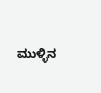ಮುಳ್ಳಿನ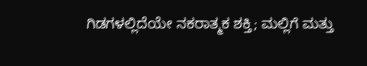ಗಿಡಗಳಲ್ಲಿದೆಯೇ ನಕರಾತ್ಮಕ ಶಕ್ತಿ; ಮಲ್ಲಿಗೆ ಮತ್ತು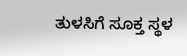ತುಳಸಿಗೆ ಸೂಕ್ತ ಸ್ಥಳ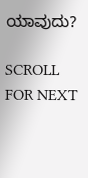ಯಾವುದು?

SCROLL FOR NEXT